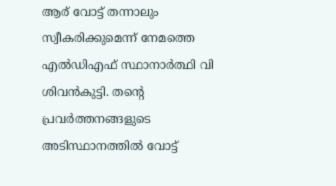ആര് വോട്ട് തന്നാലും സ്വീകരിക്കുമെന്ന് നേമത്തെ എൽഡിഎഫ് സ്ഥാനാർത്ഥി വി ശിവൻകുട്ടി. തന്റെ പ്രവർത്തനങ്ങളുടെ അടിസ്ഥാനത്തിൽ വോട്ട്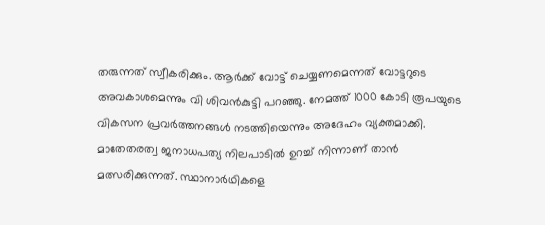തരുന്നത് സ്വീകരിക്കും. ആർക്ക് വോട്ട് ചെയ്യണമെന്നത് വോട്ടറുടെ അവകാശമെന്നും വി ശിവൻകുട്ടി പറഞ്ഞു. നേമത്ത് 1000 കോടി രൂപയുടെ വികസന പ്രവർത്തനങ്ങൾ നടത്തിയെന്നും അദേഹം വ്യക്തമാക്കി.
മാതേതരത്വ ജനാധപത്യ നിലപാടിൽ ഉറച്ച് നിന്നാണ് താൻ മത്സരിക്കുന്നത്. സ്ഥാനാർഥികളെ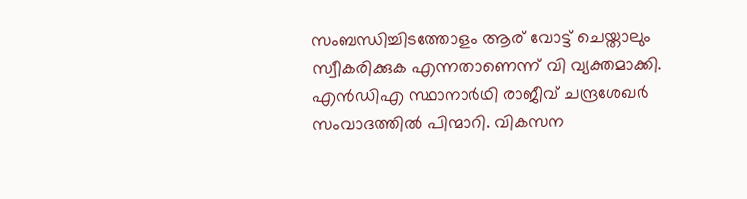സംബന്ധിച്ചിടത്തോളം ആര് വോട്ട് ചെയ്താലും സ്വീകരിക്കുക എന്നതാണെന്ന് വി വ്യക്തമാക്കി. എൻഡിഎ സ്ഥാനാർഥി രാജീവ് ചന്ദ്രശേഖർ സംവാദത്തിൽ പിന്മാറി. വികസന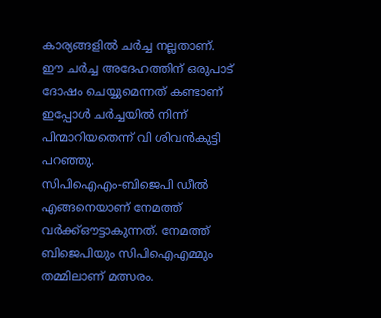കാര്യങ്ങളിൽ ചർച്ച നല്ലതാണ്. ഈ ചർച്ച അദേഹത്തിന് ഒരുപാട് ദോഷം ചെയ്യുമെന്നത് കണ്ടാണ് ഇപ്പോൾ ചർച്ചയിൽ നിന്ന് പിന്മാറിയതെന്ന് വി ശിവൻകുട്ടി പറഞ്ഞു.
സിപിഐഎം-ബിജെപി ഡീൽ എങ്ങനെയാണ് നേമത്ത് വർക്ക്ഔട്ടാകുന്നത്. നേമത്ത് ബിജെപിയും സിപിഐഎമ്മും തമ്മിലാണ് മത്സരം.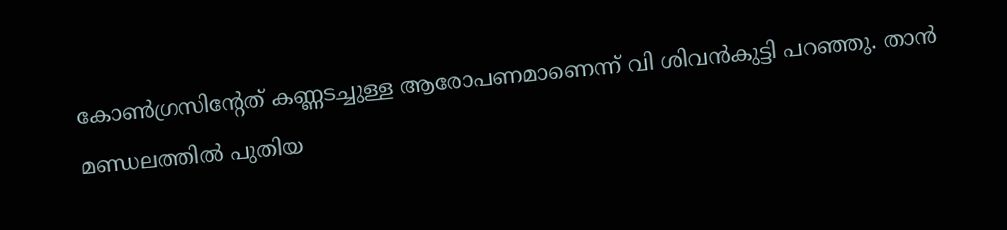കോൺഗ്രസിന്റേത് കണ്ണടച്ചുള്ള ആരോപണമാണെന്ന് വി ശിവൻകുട്ടി പറഞ്ഞു. താൻ മണ്ഡലത്തിൽ പുതിയ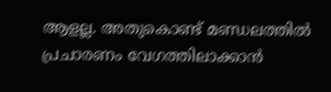ആളല്ല. അതുകൊണ്ട് മണ്ഡലത്തിൽ പ്രചാരണം വേഗത്തിലാക്കാൻ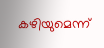കഴിയുമെന്ന്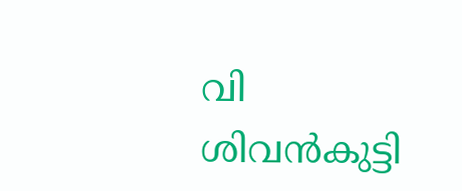വി ശിവൻകുട്ടി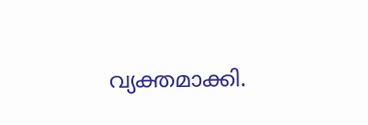വ്യക്തമാക്കി.